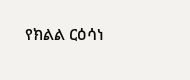የክልል ርዕሳነ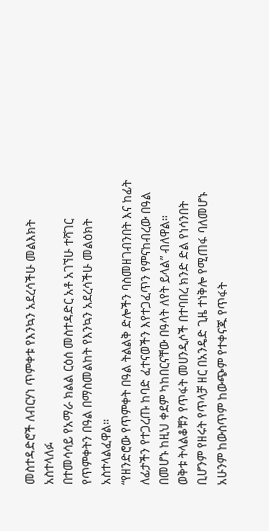መስተዳድሮች ለብርሃነ ጥምቀቱ የእንኳን አደረሳችሁ መልእክት አስተላለፉ
በተመሳሳይ የአማራ ክልል ርዕሰ መስተዳድር አቶ አገኘሁ ተሻገር የጥምቀትን በዓል በማስመልከት የእንኳን አደረሳችሁ መልዕክት አስተላልፈዋል።
“የዘንድሮው የጥምቀት በዓል ትልልቅ ድሎችን ባስመዘገብንበት እና ከፊት ለፊታችን የተጋረጡ ከባድ ፈተናወችን እየተጋፈጥን የምናከብረው በዓል በመሆኑ ከዚህ ቀደም ካከበርናቸው በዓላት ለየት ይላል” ብለዋል።
ወቅቱ ትላልቆቹን የጥፋት መሀንዲሶች በተባበረ ክንድ ድል የነሳንበት ቢሆንም የዘሩት የጥላቻ ዘር በአንዴድ ጊዜ ተነቅሎ የሚጠፋ ባለመሆኑ አሁንም ከውስጥም ከውጭም የተቀናጁ የጥፋት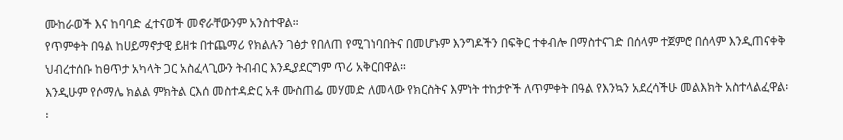ሙከራወች እና ከባባድ ፈተናወች መኖራቸውንም አንስተዋል።
የጥምቀት በዓል ከሀይማኖታዊ ይዘቱ በተጨማሪ የክልሉን ገፅታ የበለጠ የሚገነባበትና በመሆኑም እንግዶችን በፍቅር ተቀብሎ በማስተናገድ በሰላም ተጀምሮ በሰላም እንዲጠናቀቅ ህብረተሰቡ ከፀጥታ አካላት ጋር አስፈላጊውን ትብብር እንዲያደርግም ጥሪ አቅርበዋል።
እንዲሁም የሶማሌ ክልል ምክትል ርእሰ መስተዳድር አቶ ሙስጠፌ መሃመድ ለመላው የክርስትና እምነት ተከታዮች ለጥምቀት በዓል የእንኳን አደረሳችሁ መልእክት አስተላልፈዋል፡፡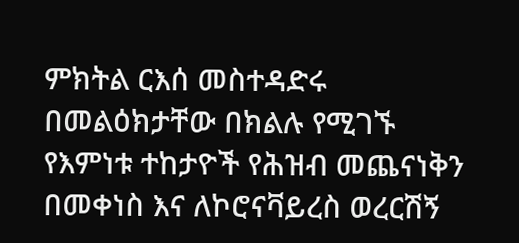ምክትል ርእሰ መስተዳድሩ በመልዕክታቸው በክልሉ የሚገኙ የእምነቱ ተከታዮች የሕዝብ መጨናነቅን በመቀነስ እና ለኮሮናቫይረስ ወረርሽኝ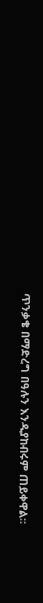ጥንቃቄ በማድረግ በዓሉን እንዲያከብሩም ጠይቀዋል።